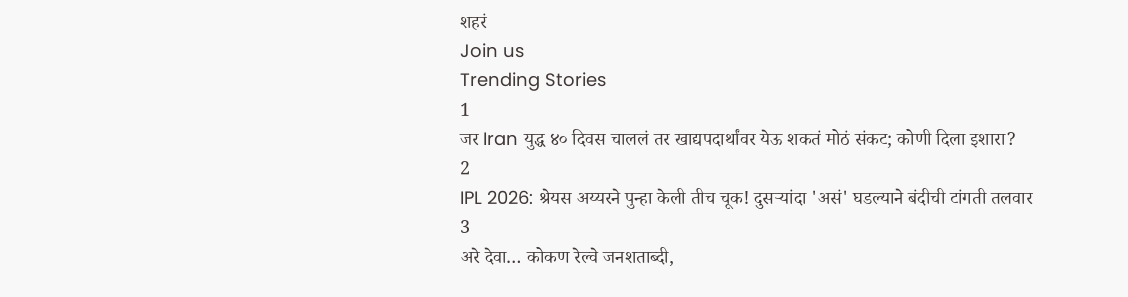शहरं
Join us
Trending Stories
1
जर Iran युद्ध ४० दिवस चाललं तर खाद्यपदार्थांवर येऊ शकतं मोठं संकट; कोणी दिला इशारा?
2
IPL 2026: श्रेयस अय्यरने पुन्हा केली तीच चूक! दुसऱ्यांदा 'असं' घडल्याने बंदीची टांगती तलवार
3
अरे देवा… कोकण रेल्वे जनशताब्दी,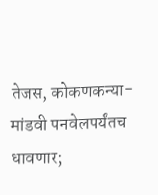तेजस, कोकणकन्या-मांडवी पनवेलपर्यंतच धावणार;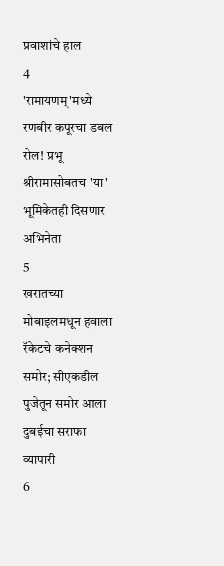प्रवाशांचे हाल
4
'रामायणम्'मध्ये रणबीर कपूरचा डबल रोल! प्रभू श्रीरामासोबतच 'या' भूमिकेतही दिसणार अभिनेता
5
खरातच्या मोबाइलमधून हवाला रॅकेटचे कनेक्शन समोर; सीएकडील पुजेतून समोर आला दुबईचा सराफा व्यापारी
6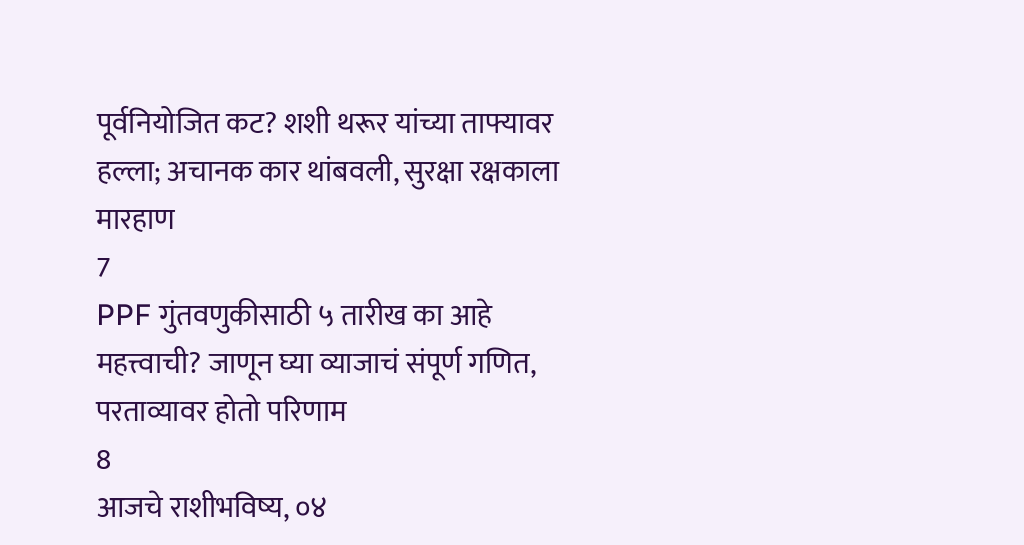पूर्वनियोजित कट? शशी थरूर यांच्या ताफ्यावर हल्ला; अचानक कार थांबवली, सुरक्षा रक्षकाला मारहाण
7
PPF गुंतवणुकीसाठी ५ तारीख का आहे महत्त्वाची? जाणून घ्या व्याजाचं संपूर्ण गणित, परताव्यावर होतो परिणाम
8
आजचे राशीभविष्य, ०४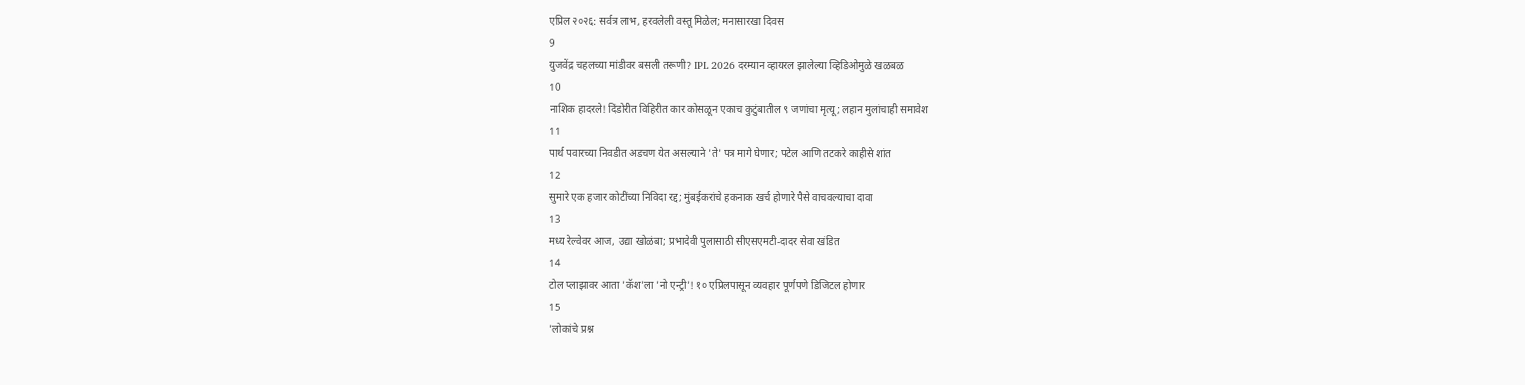एप्रिल २०२६: सर्वत्र लाभ, हरवलेली वस्तू मिळेल; मनासारखा दिवस
9
युजवेंद्र चहलच्या मांडीवर बसली तरूणी? IPL 2026 दरम्यान व्हायरल झालेल्या व्हिडिओमुळे खळबळ
10
नाशिक हादरले! दिंडोरीत विहिरीत कार कोसळून एकाच कुटुंबातील ९ जणांचा मृत्यू; लहान मुलांचाही समावेश
11
पार्थ पवारच्या निवडीत अडचण येत असल्याने 'ते' पत्र मागे घेणार; पटेल आणि तटकरे काहीसे शांत
12
सुमारे एक हजार कोटींच्या निविदा रद्द; मुंबईकरांचे हकनाक खर्च होणारे पैसे वाचवल्याचा दावा
13
मध्य रेल्वेवर आज, उद्या खोळंबा; प्रभादेवी पुलासाठी सीएसएमटी-दादर सेवा खंडित
14
टोल प्लाझावर आता 'कॅश'ला 'नो एन्ट्री'! १० एप्रिलपासून व्यवहार पूर्णपणे डिजिटल होणार
15
'लोकांचे प्रश्न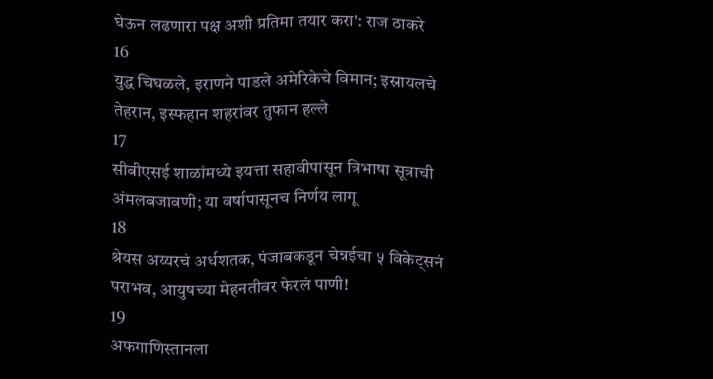घेऊन लढणारा पक्ष अशी प्रतिमा तयार करा': राज ठाकरे
16
युद्ध चिघळले, इराणने पाडले अमेरिकेचे विमान; इस्रायलचे तेहरान, इस्फहान शहरांवर तुफान हल्ले
17
सीबीएसई शाळांमध्ये इयत्ता सहावीपासून त्रिभाषा सूत्राची अंमलबजावणी; या वर्षापासूनच निर्णय लागू
18
श्रेयस अय्यरचं अर्धशतक, पंजाबकडून चेन्नईचा ५ विकेट्सनं पराभव, आयुषच्या मेहनतीवर फेरलं पाणी!
19
अफगाणिस्तानला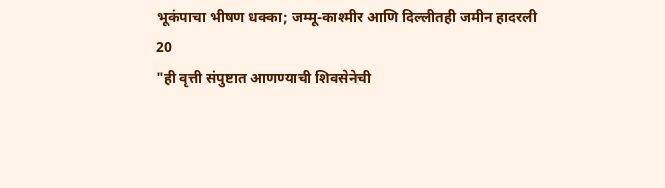भूकंपाचा भीषण धक्का; जम्मू-काश्मीर आणि दिल्लीतही जमीन हादरली
20
"ही वृत्ती संपुष्टात आणण्याची शिवसेनेची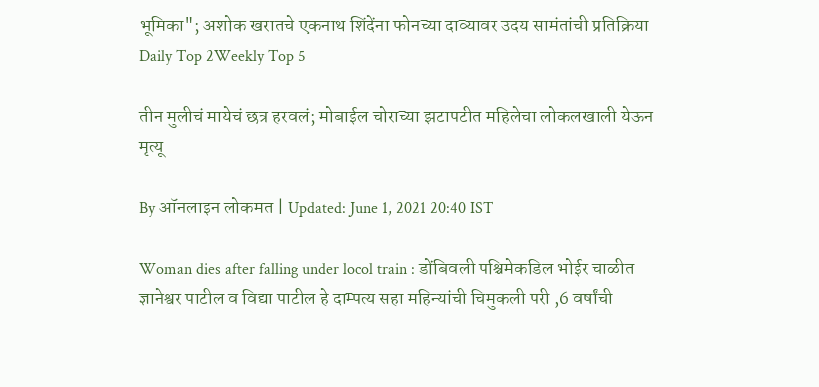भूमिका"; अशोक खरातचे एकनाथ शिंदेंना फोनच्या दाव्यावर उदय सामंतांची प्रतिक्रिया
Daily Top 2Weekly Top 5

तीन मुलीचं मायेचं छत्र हरवलं; मोबाईल चोराच्या झटापटीत महिलेचा लोकलखाली येऊन मृत्यू

By ऑनलाइन लोकमत | Updated: June 1, 2021 20:40 IST

Woman dies after falling under locol train : डोंबिवली पश्चिमेकडिल भोईर चाळीत ज्ञानेश्वर पाटील व विद्या पाटील हे दाम्पत्य सहा महिन्यांची चिमुकली परी ,6 वर्षांची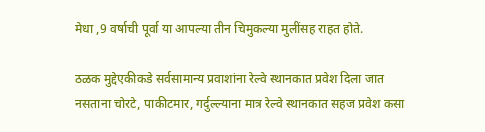मेधा ,9 वर्षाची पूर्वा या आपल्या तीन चिमुकल्या मुलींसह राहत होते.

ठळक मुद्देएकीकडे सर्वसामान्य प्रवाशांना रेल्वे स्थानकात प्रवेश दिला जात नसताना चोरटे, पाकीटमार, गर्दुल्ल्याना मात्र रेल्वे स्थानकात सहज प्रवेश कसा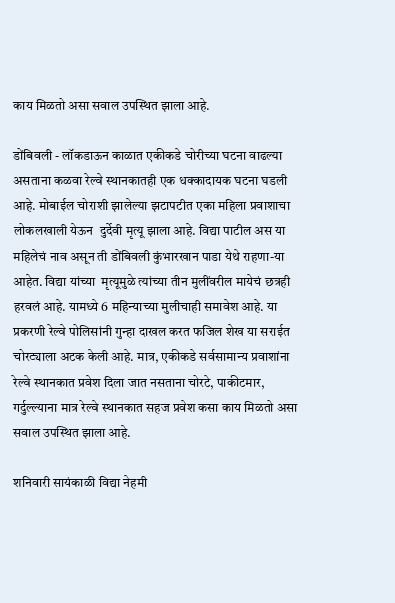काय मिळतो असा सवाल उपस्थित झाला आहे.

डोंबिवली - लॉकडाऊन काळात एकीकडे चोरीच्या घटना वाढल्या असताना कळवा रेल्वे स्थानकातही एक धक्कादायक घटना घडली आहे. मोबाईल चोराशी झालेल्या झटापटीत एका महिला प्रवाशाचा लोकलखाली येऊन  दुर्देवी मृत्यू झाला आहे. विद्या पाटील अस या महिलेचं नाव असून ती डोंबिवली कुंभारखान पाडा येथे राहणा-या आहेत. विद्या यांच्या  मृत्यूमुळे त्यांच्या तीन मुलींवरील मायेचं छत्रही हरवलं आहे. यामध्ये 6 महिन्याच्या मुलीचाही समावेश आहे. या प्रकरणी रेल्वे पोलिसांनी गुन्हा दाखल करत फजिल शेख या सराईत चोरट्याला अटक केली आहे. मात्र, एकीकडे सर्वसामान्य प्रवाशांना रेल्वे स्थानकात प्रवेश दिला जात नसताना चोरटे, पाकीटमार, गर्दुल्ल्याना मात्र रेल्वे स्थानकात सहज प्रवेश कसा काय मिळतो असा सवाल उपस्थित झाला आहे.

शनिवारी सायंकाळी विद्या नेहमी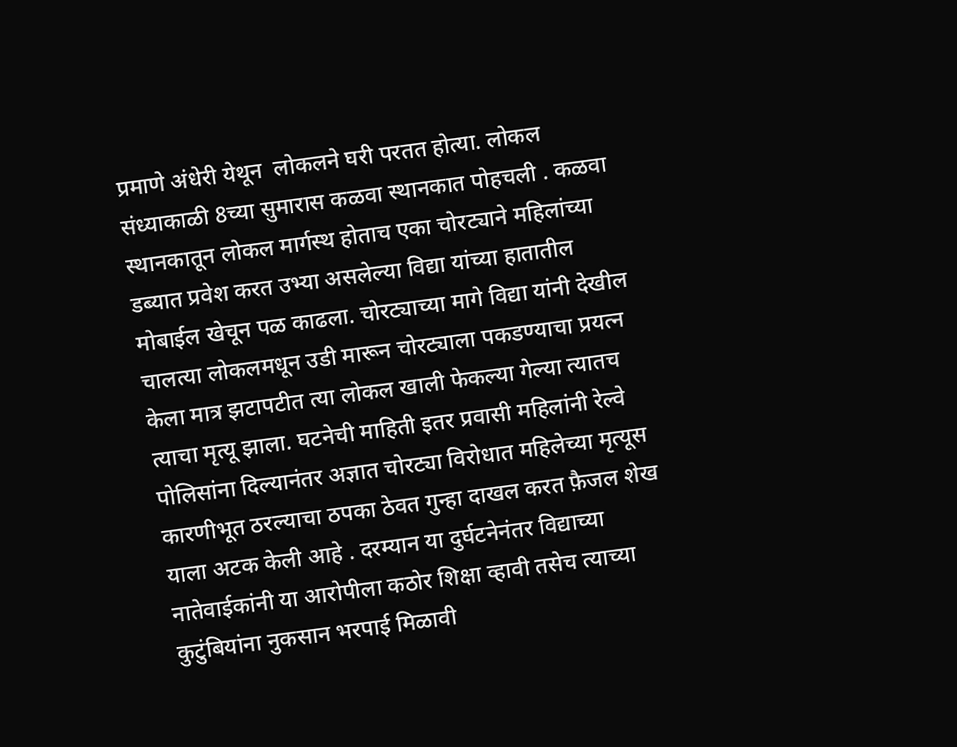प्रमाणे अंधेरी येथून  लोकलने घरी परतत होत्या. लोकल संध्याकाळी 8च्या सुमारास कळवा स्थानकात पोहचली . कळवा स्थानकातून लोकल मार्गस्थ होताच एका चोरट्याने महिलांच्या डब्यात प्रवेश करत उभ्या असलेल्या विद्या यांच्या हातातील मोबाईल खेचून पळ काढला. चोरट्याच्या मागे विद्या यांनी देखील चालत्या लोकलमधून उडी मारून चोरट्याला पकडण्याचा प्रयत्न केला मात्र झटापटीत त्या लोकल खाली फेकल्या गेल्या त्यातच त्याचा मृत्यू झाला. घटनेची माहिती इतर प्रवासी महिलांनी रेल्वे पोलिसांना दिल्यानंतर अज्ञात चोरट्या विरोधात महिलेच्या मृत्यूस कारणीभूत ठरल्याचा ठपका ठेवत गुन्हा दाखल करत फ़ैजल शेख याला अटक केली आहे . दरम्यान या दुर्घटनेनंतर विद्याच्या नातेवाईकांनी या आरोपीला कठोर शिक्षा व्हावी तसेच त्याच्या कुटुंबियांना नुकसान भरपाई मिळावी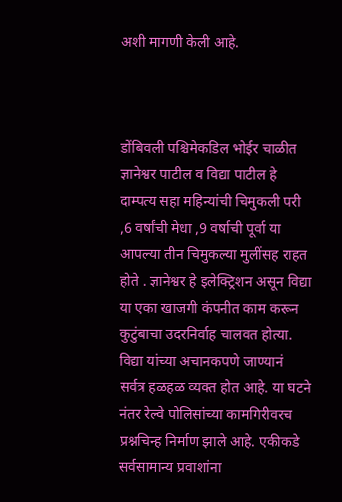अशी मागणी केली आहे.



डोंबिवली पश्चिमेकडिल भोईर चाळीत ज्ञानेश्वर पाटील व विद्या पाटील हे दाम्पत्य सहा महिन्यांची चिमुकली परी ,6 वर्षांची मेधा ,9 वर्षाची पूर्वा या आपल्या तीन चिमुकल्या मुलींसह राहत होते . ज्ञानेश्वर हे इलेक्ट्रिशन असून विद्या या एका खाजगी कंपनीत काम करून कुटुंबाचा उदरनिर्वाह चालवत होत्या. विद्या यांच्या अचानकपणे जाण्यानं सर्वत्र हळहळ व्यक्त होत आहे. या घटने नंतर रेल्वे पोलिसांच्या कामगिरीवरच प्रश्नचिन्ह निर्माण झाले आहे. एकीकडे सर्वसामान्य प्रवाशांना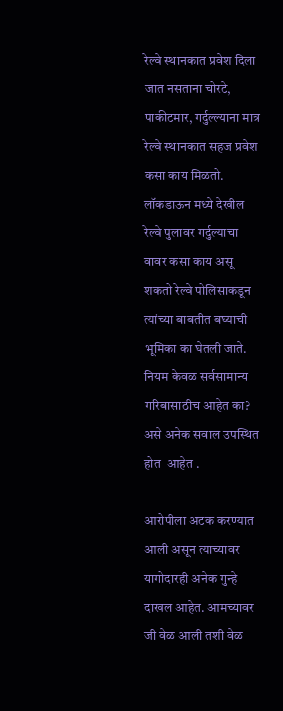रेल्वे स्थानकात प्रवेश दिला जात नसताना चोरटे, पाकीटमार, गर्दुल्ल्याना मात्र रेल्वे स्थानकात सहज प्रवेश कसा काय मिळतो. लॉकडाऊन मध्ये देखील रेल्वे पुलावर गर्दुल्याचा वावर कसा काय असू शकतो रेल्वे पोलिसाकडून त्यांच्या बाबतीत बघ्याची भूमिका का घेतली जाते. नियम केवळ सर्वसामान्य गरिबासाठीच आहेत का? असे अनेक सवाल उपस्थित होत  आहेत .

आरोपीला अटक करण्यात आली असून त्याच्यावर यागोदारही अनेक गुन्हे दाखल आहेत. आमच्यावर जी वेळ आली तशी वेळ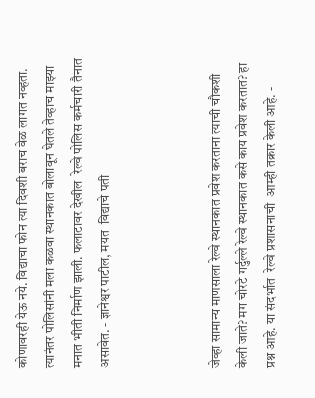कोणावरही येऊ नये. विद्याचा फोन त्या दिवशी बराच वेळ लागत नव्हता. त्यानंतर पोलिसांनी मला कळवा स्थानकात बोलावून घेतले तेव्हाच माझ्या मनात भीती निर्माण झाली. फलाटावर देखील  रेल्वे पोलिस कर्मचारी तैनात असावेत. - ज्ञानेश्वर पाटील, मयत  विद्याचे पती



जेव्हा सामान्य माणसाला रेल्वे स्थानकात प्रवेश करताना त्याची चौकशी केली जाते? मग चोरटे गर्दुल्ले रेल्वे स्थानकात कसे काय प्रवेश करतात? हा प्रश्न आहे. या संदर्भात  रेल्वे प्रशासनाची  आम्ही तक्रार केली आहे. -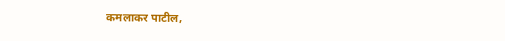कमलाकर पाटील,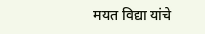मयत विद्या यांचे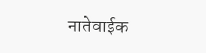नातेवाईक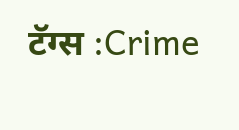टॅग्स :Crime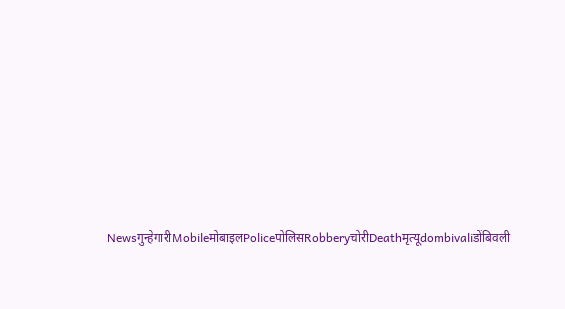Newsगुन्हेगारीMobileमोबाइलPoliceपोलिसRobberyचोरीDeathमृत्यूdombivaliडोंबिवली